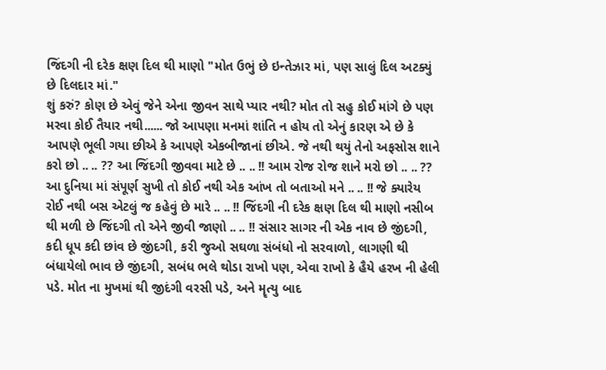જિંદગી ની દરેક ક્ષણ દિલ થી માણો "મોત ઉભું છે ઇન્તેઝાર માં, પણ સાલું દિલ અટક્યું છે દિલદાર માં."
શું કરું? કોણ છે એવું જેને એના જીવન સાથે પ્યાર નથી? મોત તો સહુ કોઈ માંગે છે પણ મરવા કોઈ તૈયાર નથી...... જો આપણા મનમાં શાંતિ ન હોય તો એનું કારણ એ છે કે આપણે ભૂલી ગયા છીએ કે આપણે એકબીજાનાં છીએ. જે નથી થયું તેનો અફસોસ શાને કરો છો .. .. ?? આ જિંદગી જીવવા માટે છે .. .. !! આમ રોજ રોજ શાને મરો છો .. .. ?? આ દુનિયા માં સંપૂર્ણ સુખી તો કોઈ નથી એક આંખ તો બતાઓ મને .. .. !! જે ક્યારેય રોઈ નથી બસ એટલું જ કહેવું છે મારે .. .. !! જિંદગી ની દરેક ક્ષણ દિલ થી માણો નસીબ થી મળી છે જિંદગી તો એને જીવી જાણો .. .. !! સંસાર સાગર ની એક નાવ છે જીંદગી, કદી ધૂપ કદી છાંવ છે જીંદગી, કરી જુઓ સઘળા સંબંધો નો સરવાળો, લાગણી થી બંધાયેલો ભાવ છે જીંદગી, સબંધ ભલે થોડા રાખો પણ, એવા રાખો કે હૈયે હરખ ની હેલી પડે. મોત ના મુખમાં થી જીદંગી વરસી પડે, અને મૄત્યુ બાદ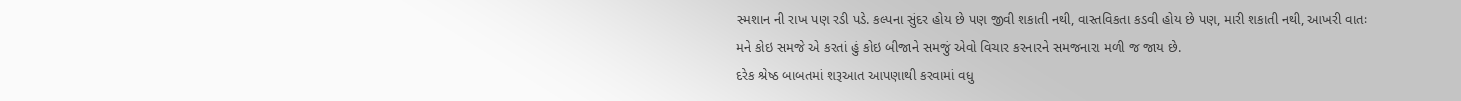સ્મશાન ની રાખ પણ રડી પડે. કલ્પના સુંદર હોય છે પણ જીવી શકાતી નથી, વાસ્તવિકતા કડવી હોય છે પણ, મારી શકાતી નથી, આખરી વાતઃ
મને કોઇ સમજે એ કરતાં હું કોઇ બીજાને સમજું એવો વિચાર કરનારને સમજનારા મળી જ જાય છે.
દરેક શ્રેષ્ઠ બાબતમાં શરૂઆત આપણાથી કરવામાં વધુ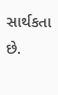સાર્થકતા છે.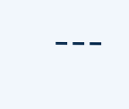---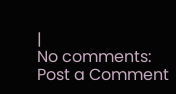|
No comments:
Post a Comment